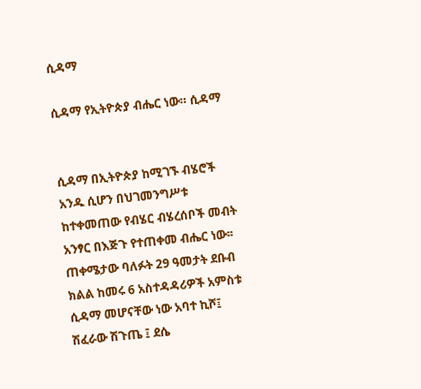ሲዳማ

ሲዳማ የኢትዮጵያ ብሔር ነው። ሲዳማ


ሲዳማ በኢትዮጵያ ከሚገኙ ብሄሮች አንዱ ሲሆን በህገመንግሥቱ ከተቀመጠው የብሄር ብሄረሰቦች መብት አንፃር በእጅጉ የተጠቀመ ብሔር ነው፡፡ጠቀሜታው ባለፉት 29 ዓመታት ደቡብ ክልል ከመሩ 6 አስተዳዳሪዎች አምስቱ ሲዳማ መሆናቸው ነው አባተ ኪሾ፤ ሽፈራው ሽጉጤ ፤ ደሴ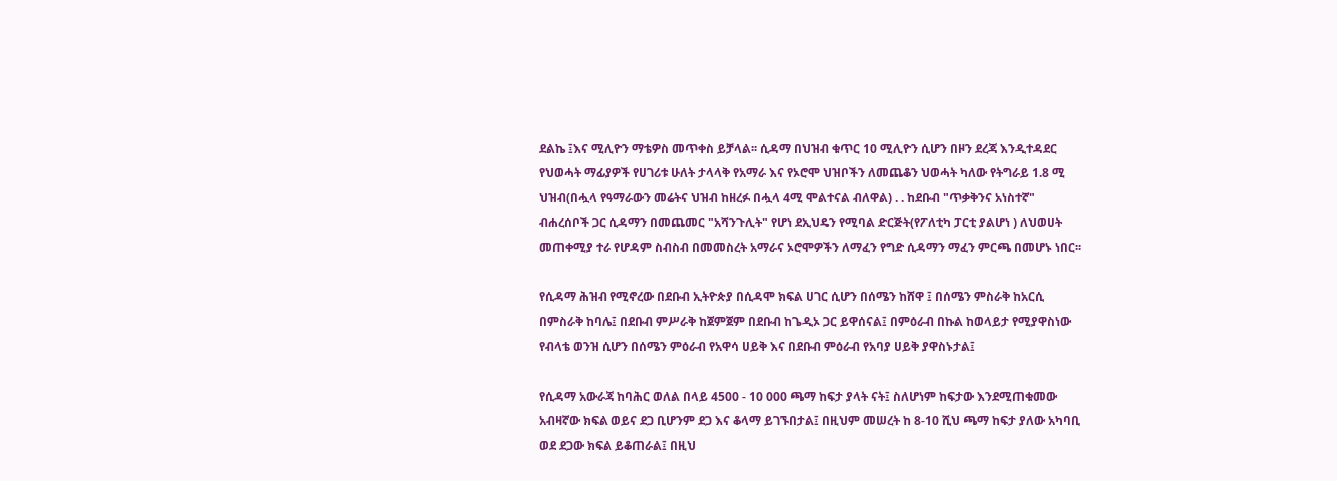ደልኬ ፤እና ሚሊዮን ማቴዎስ መጥቀስ ይቻላል፡፡ ሲዳማ በህዝብ ቁጥር 10 ሚሊዮን ሲሆን በዞን ደረጃ እንዲተዳደር የህወሓት ማፊያዎች የሀገሪቱ ሁለት ታላላቅ የአማራ እና የኦሮሞ ህዝቦችን ለመጨቆን ህወሓት ካለው የትግራይ 1.8 ሚ ህዝብ(በሗላ የዓማራውን መሬትና ህዝብ ከዘረፉ በሗላ 4ሚ ሞልተናል ብለዋል) . . ከደቡብ "ጥቃቅንና አነስተኛ" ብሐረሰቦች ጋር ሲዳማን በመጨመር "አሻንጉሊት" የሆነ ደኢህዴን የሚባል ድርጅት(የፖለቲካ ፓርቲ ያልሆነ ) ለህወሀት መጠቀሚያ ተራ የሆዳም ስብስብ በመመስረት አማራና ኦሮሞዎችን ለማፈን የግድ ሲዳማን ማፈን ምርጫ በመሆኑ ነበር፡፡

የሲዳማ ሕዝብ የሚኖረው በደቡብ ኢትዮጵያ በሲዳሞ ክፍል ሀገር ሲሆን በሰሜን ከሸዋ ፤ በሰሜን ምስራቅ ከአርሲ በምስራቅ ከባሌ፤ በደቡብ ምሥራቅ ከጀምጀም በደቡብ ከጌዲኦ ጋር ይዋሰናል፤ በምዕራብ በኩል ከወላይታ የሚያዋስነው የብላቴ ወንዝ ሲሆን በሰሜን ምዕራብ የአዋሳ ሀይቅ እና በደቡብ ምዕራብ የአባያ ሀይቅ ያዋስኑታል፤

የሲዳማ አውራጃ ከባሕር ወለል በላይ 4500 - 10 000 ጫማ ከፍታ ያላት ናት፤ ስለሆነም ከፍታው እንደሚጠቁመው አብዛኛው ክፍል ወይና ደጋ ቢሆንም ደጋ እና ቆላማ ይገኙበታል፤ በዚህም መሠረት ከ 8-10 ሺህ ጫማ ከፍታ ያለው አካባቢ ወደ ደጋው ክፍል ይቆጠራል፤ በዚህ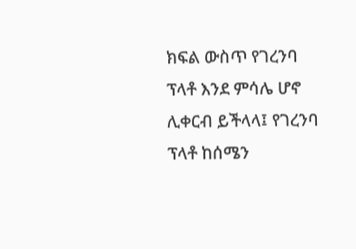ክፍል ውስጥ የገረንባ ፕላቶ እንደ ምሳሌ ሆኖ ሊቀርብ ይችላላ፤ የገረንባ ፕላቶ ከሰሜን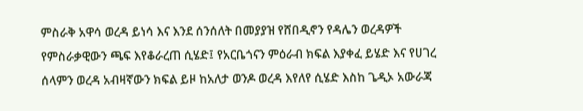ምስራቅ አዋሳ ወረዳ ይነሳ እና እንደ ሰንሰለት በመያያዝ የሸበዲኖን የዳሌን ወረዳዎች የምስራቃዊውን ጫፍ እየቆራረጠ ሲሄድ፤ የአርቤጎናን ምዕራብ ክፍል እያቀፈ ይሄድ እና የሀገረ ሰላምን ወረዳ አብዛኛውን ክፍል ይዞ ከአለታ ወንዶ ወረዳ እየለየ ሲሄድ እስከ ጌዲኦ አውራጃ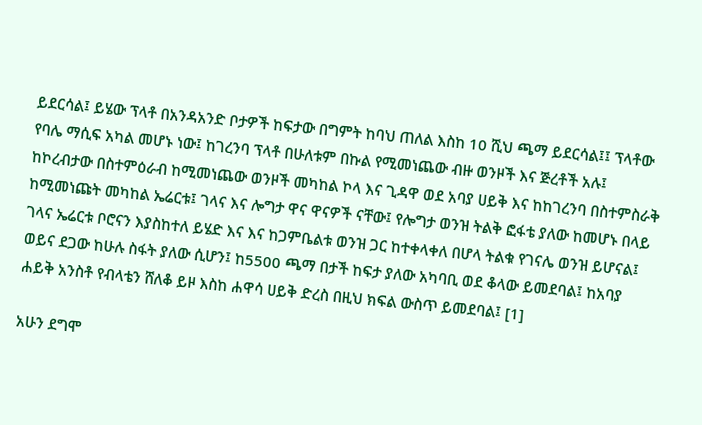ይደርሳል፤ ይሄው ፕላቶ በአንዳአንድ ቦታዎች ከፍታው በግምት ከባህ ጠለል እስከ 10 ሺህ ጫማ ይደርሳል፤፤ ፕላቶው የባሌ ማሲፍ አካል መሆኑ ነው፤ ከገረንባ ፕላቶ በሁለቱም በኩል የሚመነጨው ብዙ ወንዞች እና ጅረቶች አሉ፤ ከኮረብታው በስተምዕራብ ከሚመነጨው ወንዞች መካከል ኮላ እና ጊዳዋ ወደ አባያ ሀይቅ እና ከከገረንባ በስተምስራቅ ከሚመነጩት መካከል ኤሬርቱ፤ ገላና እና ሎግታ ዋና ዋናዎች ናቸው፤ የሎግታ ወንዝ ትልቅ ፎፋቴ ያለው ከመሆኑ በላይ ገላና ኤሬርቱ ቦሮናን እያስከተለ ይሄድ እና እና ከጋምቤልቱ ወንዝ ጋር ከተቀላቀለ በሆላ ትልቁ የገናሌ ወንዝ ይሆናል፤ ወይና ደጋው ከሁሉ ስፋት ያለው ሲሆን፤ ከ5500 ጫማ በታች ከፍታ ያለው አካባቢ ወደ ቆላው ይመደባል፤ ከአባያ ሐይቅ አንስቶ የብላቴን ሸለቆ ይዞ እስከ ሐዋሳ ሀይቅ ድረስ በዚህ ክፍል ውስጥ ይመደባል፤ [1]

አሁን ደግሞ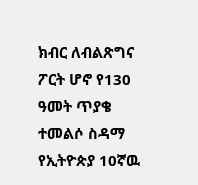ክብር ለብልጽግና ፖርት ሆኖ የ130 ዓመት ጥያቄ ተመልሶ ስዳማ የኢትዮጵያ 10ኛዉ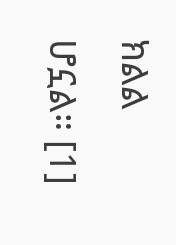ክልል ሆኗል። [1]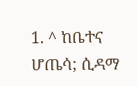1. ^ ከቤተና ሆጤሳ; ሲዳማ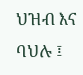ህዝብ እና ባህሉ ፤